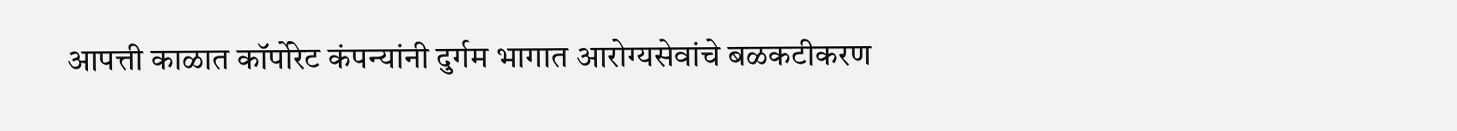आपत्ती काळात कॉर्पोरेट कंपन्यांनी दुर्गम भागात आरोग्यसेवांचे बळकटीकरण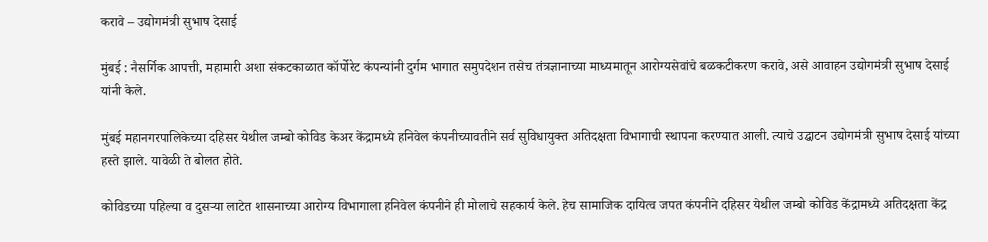करावे – उद्योगमंत्री सुभाष देसाई

मुंबई : नैसर्गिक आपत्ती, महामारी अशा संकटकाळात कॉर्पोरेट कंपन्यांनी दुर्गम भागात समुपदेशन तसेच तंत्रज्ञानाच्या माध्यमातून आरोग्यसेवांचे बळकटीकरण करावे, असे आवाहन उद्योगमंत्री सुभाष देसाई यांनी केले.

मुंबई महानगरपालिकेच्या दहिसर येथील जम्बो कोविड केअर केंद्रामध्ये हनिवेल कंपनीच्यावतीने सर्व सुविधायुक्त अतिदक्षता विभागाची स्थापना करण्यात आली. त्याचे उद्घाटन उद्योगमंत्री सुभाष देसाई यांच्या हस्ते झाले. यावेळी ते बोलत होते.

कोविडच्या पहिल्या व दुसऱ्या लाटेत शासनाच्या आरोग्य विभागाला हनिवेल कंपनीने ही मोलाचे सहकार्य केले. हेच सामाजिक दायित्व जपत कंपनीने दहिसर येथील जम्बो कोविड केंद्रामध्ये अतिदक्षता केंद्र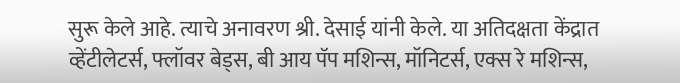सुरू केले आहे. त्याचे अनावरण श्री. देसाई यांनी केले. या अतिदक्षता केंद्रात व्हेंटीलेटर्स, फ्लॉवर बेड्स, बी आय पॅप मशिन्स, मॉनिटर्स, एक्स रे मशिन्स,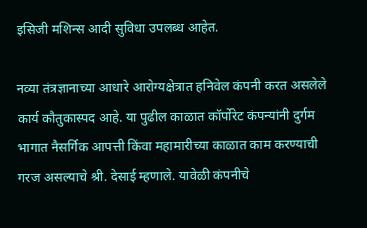इसिजी मशिन्स आदी सुविधा उपलब्ध आहेत.

नव्या तंत्रज्ञानाच्या आधारे आरोग्यक्षेत्रात हनिवेल कंपनी करत असलेले कार्य कौतुकास्पद आहे. या पुढील काळात कॉर्पोरेट कंपन्यांनी दुर्गम भागात नैसर्गिक आपत्ती किंवा महामारीच्या काळात काम करण्याची गरज असल्याचे श्री. देसाई म्हणाले. यावेळी कंपनीचे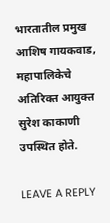भारतातील प्रमुख आशिष गायकवाड, महापालिकेचे अतिरिक्त आयुक्त सुरेश काकाणी उपस्थित होते.

LEAVE A REPLY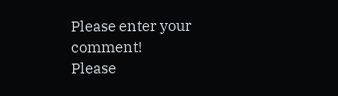Please enter your comment!
Please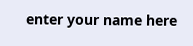enter your name here